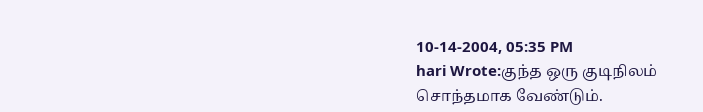10-14-2004, 05:35 PM
hari Wrote:குந்த ஒரு குடிநிலம்
சொந்தமாக வேண்டும்.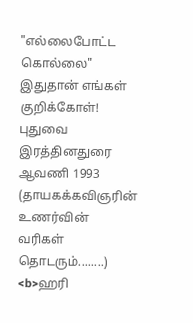"எல்லைபோட்ட கொல்லை"
இதுதான் எங்கள் குறிக்கோள்!
புதுவை இரத்தினதுரை
ஆவணி 1993
(தாயகக்கவிஞரின் உணர்வின் வரிகள் தொடரும்........)
<b>ஹரி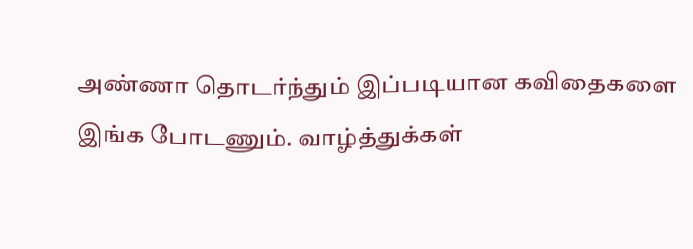அண்ணா தொடர்ந்தும் இப்படியான கவிதைகளை இங்க போடணும். வாழ்த்துக்கள்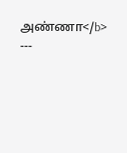அண்ணா</b>
---